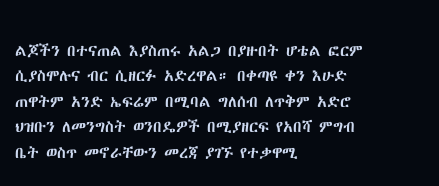ልጆችን በተናጠል እያስጠሩ አልጋ በያዙበት ሆቴል ፎርም ሲያስሞሉና ብር ሲዘርፉ አድረዋል። በቀጣዩ ቀን እሁድ ጠዋትም አንድ ኤፍሬም በሚባል ግለሰብ ለጥቅም አድሮ ህዝቡን ለመንግስት ወንበዴዎች በሚያዘርፍ የአበሻ ምግብ ቤት ወስጥ መኖራቸውን መረጃ ያገኙ የተቃዋሚ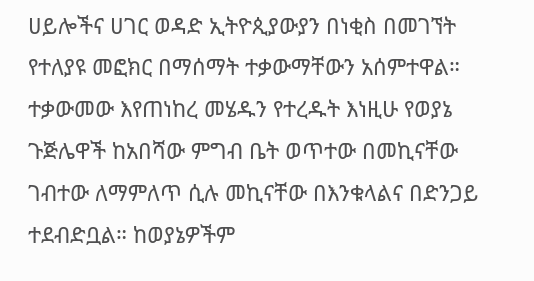ሀይሎችና ሀገር ወዳድ ኢትዮጲያውያን በነቂስ በመገኘት የተለያዩ መፎክር በማሰማት ተቃውማቸውን አሰምተዋል። ተቃውመው እየጠነከረ መሄዱን የተረዱት እነዚሁ የወያኔ ጉጅሌዋች ከአበሻው ምግብ ቤት ወጥተው በመኪናቸው ገብተው ለማምለጥ ሲሉ መኪናቸው በእንቁላልና በድንጋይ ተደብድቧል። ከወያኔዎችም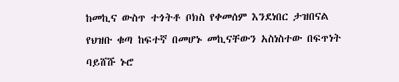ከመኪና ውስጥ ተጎትቶ ቦክስ የቀመሰም እንደነበር ታዝበናል
የህዝቡ ቁጣ ከፍተኛ በመሆኑ መኪናቸውን አስነስተው በፍጥነት ባይሸሹ ኑሮ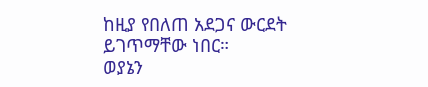ከዚያ የበለጠ አደጋና ውርደት ይገጥማቸው ነበር።
ወያኔን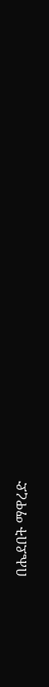በሔደበት ማዋረድ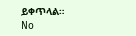ይቀጥላል።
No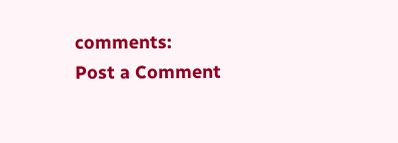comments:
Post a Comment